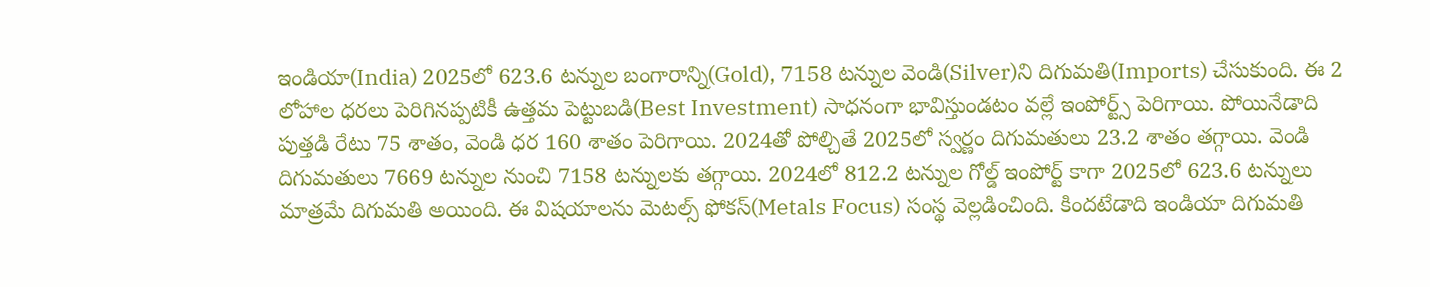ఇండియా(India) 2025లో 623.6 టన్నుల బంగారాన్ని(Gold), 7158 టన్నుల వెండి(Silver)ని దిగుమతి(Imports) చేసుకుంది. ఈ 2 లోహాల ధరలు పెరిగినప్పటికీ ఉత్తమ పెట్టుబడి(Best Investment) సాధనంగా భావిస్తుండటం వల్లే ఇంపోర్ట్స్ పెరిగాయి. పోయినేడాది పుత్తడి రేటు 75 శాతం, వెండి ధర 160 శాతం పెరిగాయి. 2024తో పోల్చితే 2025లో స్వర్ణం దిగుమతులు 23.2 శాతం తగ్గాయి. వెండి దిగుమతులు 7669 టన్నుల నుంచి 7158 టన్నులకు తగ్గాయి. 2024లో 812.2 టన్నుల గోల్డ్ ఇంపోర్ట్ కాగా 2025లో 623.6 టన్నులు మాత్రమే దిగుమతి అయింది. ఈ విషయాలను మెటల్స్ ఫోకస్(Metals Focus) సంస్థ వెల్లడించింది. కిందటేడాది ఇండియా దిగుమతి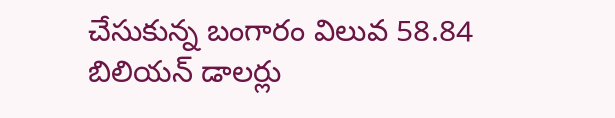చేసుకున్న బంగారం విలువ 58.84 బిలియన్ డాలర్లు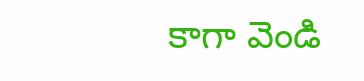కాగా వెండి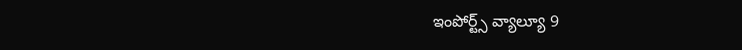ఇంపోర్ట్స్ వ్యాల్యూ 9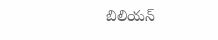బిలియన్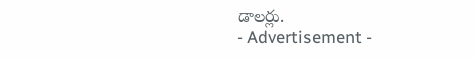డాలర్లు.
- Advertisement -